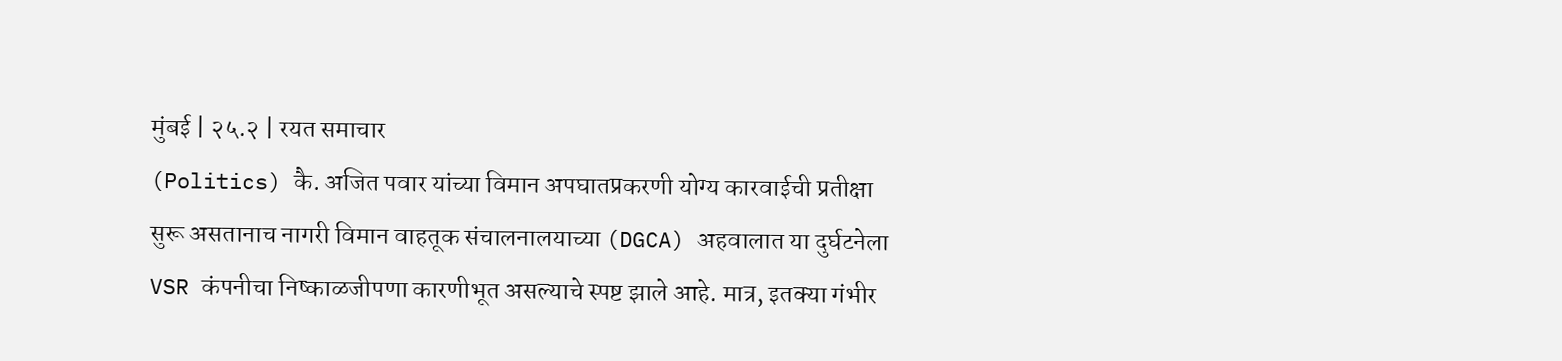मुंबई | २५.२ | रयत समाचार
(Politics) कै. अजित पवार यांच्या विमान अपघातप्रकरणी योग्य कारवाईची प्रतीक्षा सुरू असतानाच नागरी विमान वाहतूक संचालनालयाच्या (DGCA) अहवालात या दुर्घटनेला VSR कंपनीचा निष्काळजीपणा कारणीभूत असल्याचे स्पष्ट झाले आहे. मात्र, इतक्या गंभीर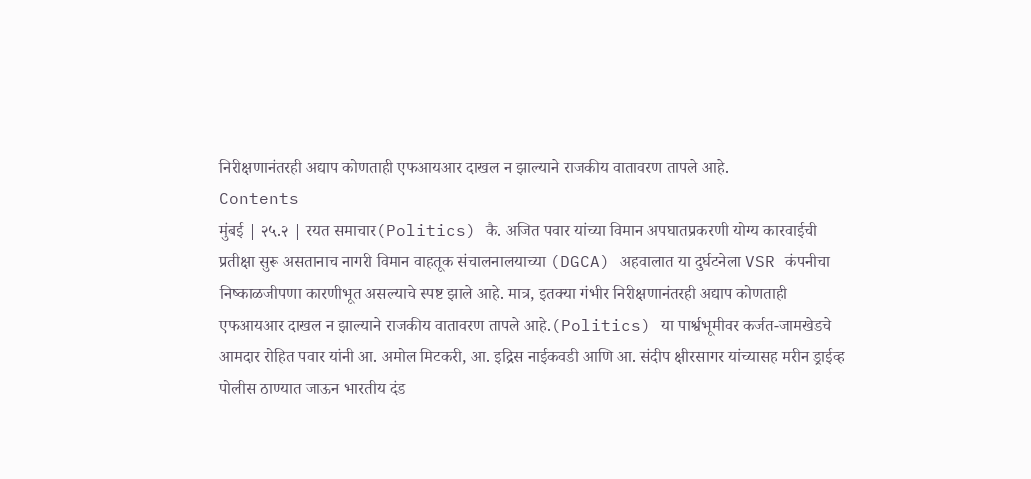निरीक्षणानंतरही अद्याप कोणताही एफआयआर दाखल न झाल्याने राजकीय वातावरण तापले आहे.
Contents
मुंबई | २५.२ | रयत समाचार(Politics) कै. अजित पवार यांच्या विमान अपघातप्रकरणी योग्य कारवाईची प्रतीक्षा सुरू असतानाच नागरी विमान वाहतूक संचालनालयाच्या (DGCA) अहवालात या दुर्घटनेला VSR कंपनीचा निष्काळजीपणा कारणीभूत असल्याचे स्पष्ट झाले आहे. मात्र, इतक्या गंभीर निरीक्षणानंतरही अद्याप कोणताही एफआयआर दाखल न झाल्याने राजकीय वातावरण तापले आहे.(Politics) या पार्श्वभूमीवर कर्जत-जामखेडचे आमदार रोहित पवार यांनी आ. अमोल मिटकरी, आ. इद्रिस नाईकवडी आणि आ. संदीप क्षीरसागर यांच्यासह मरीन ड्राईव्ह पोलीस ठाण्यात जाऊन भारतीय दंड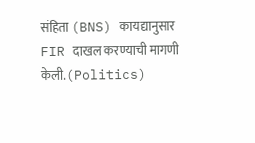संहिता (BNS) कायद्यानुसार FIR दाखल करण्याची मागणी केली.(Politics)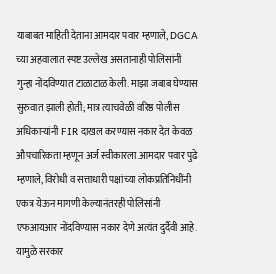याबाबत माहिती देताना आमदार पवार म्हणाले, DGCA च्या अहवालात स्पष्ट उल्लेख असतानाही पोलिसांनी गुन्हा नोंदविण्यात टाळाटाळ केली. माझा जबाब घेण्यास सुरुवात झाली होती; मात्र त्याचवेळी वरिष्ठ पोलीस अधिकाऱ्यांनी FIR दाखल करण्यास नकार देत केवळ औपचारिकता म्हणून अर्ज स्वीकारला.आमदार पवार पुढे म्हणाले, विरोधी व सत्ताधारी पक्षांच्या लोकप्रतिनिधींनी एकत्र येऊन मागणी केल्यानंतरही पोलिसांनी एफआयआर नोंदविण्यास नकार देणे अत्यंत दुर्दैवी आहे. यामुळे सरकार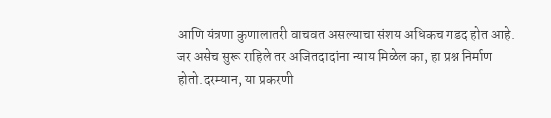आणि यंत्रणा कुणालातरी वाचवत असल्याचा संशय अधिकच गडद होत आहे. जर असेच सुरू राहिले तर अजितदादांना न्याय मिळेल का, हा प्रश्न निर्माण होतो.दरम्यान, या प्रकरणी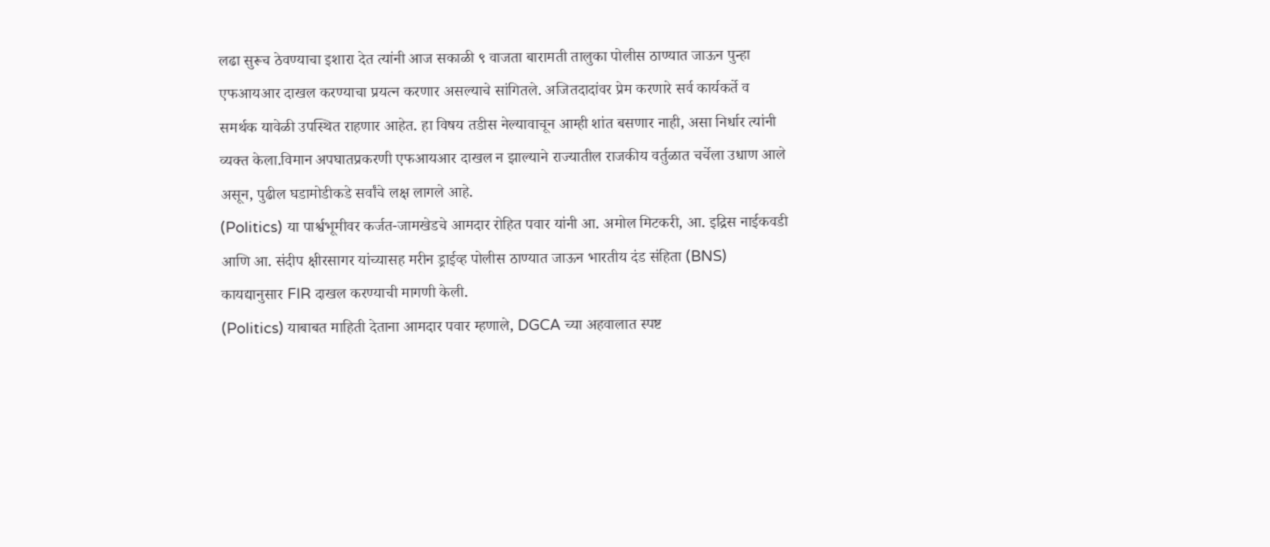लढा सुरूच ठेवण्याचा इशारा देत त्यांनी आज सकाळी ९ वाजता बारामती तालुका पोलीस ठाण्यात जाऊन पुन्हा एफआयआर दाखल करण्याचा प्रयत्न करणार असल्याचे सांगितले. अजितदादांवर प्रेम करणारे सर्व कार्यकर्ते व समर्थक यावेळी उपस्थित राहणार आहेत. हा विषय तडीस नेल्यावाचून आम्ही शांत बसणार नाही, असा निर्धार त्यांनी व्यक्त केला.विमान अपघातप्रकरणी एफआयआर दाखल न झाल्याने राज्यातील राजकीय वर्तुळात चर्चेला उधाण आले असून, पुढील घडामोडीकडे सर्वांचे लक्ष लागले आहे.
(Politics) या पार्श्वभूमीवर कर्जत-जामखेडचे आमदार रोहित पवार यांनी आ. अमोल मिटकरी, आ. इद्रिस नाईकवडी आणि आ. संदीप क्षीरसागर यांच्यासह मरीन ड्राईव्ह पोलीस ठाण्यात जाऊन भारतीय दंड संहिता (BNS) कायद्यानुसार FIR दाखल करण्याची मागणी केली.
(Politics) याबाबत माहिती देताना आमदार पवार म्हणाले, DGCA च्या अहवालात स्पष्ट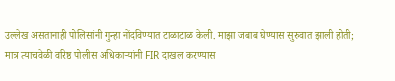उल्लेख असतानाही पोलिसांनी गुन्हा नोंदविण्यात टाळाटाळ केली. माझा जबाब घेण्यास सुरुवात झाली होती; मात्र त्याचवेळी वरिष्ठ पोलीस अधिकाऱ्यांनी FIR दाखल करण्यास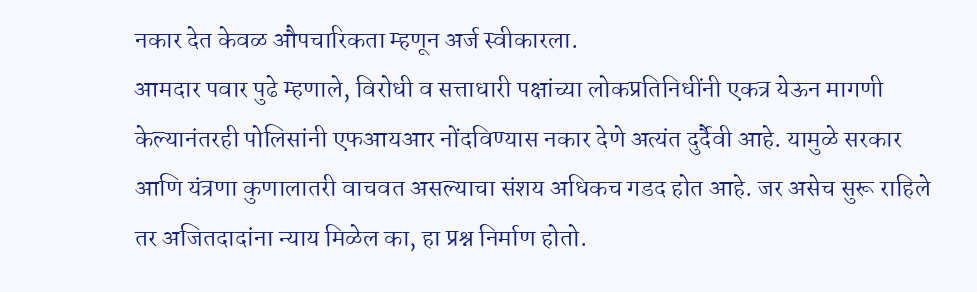नकार देत केवळ औपचारिकता म्हणून अर्ज स्वीकारला.
आमदार पवार पुढे म्हणाले, विरोधी व सत्ताधारी पक्षांच्या लोकप्रतिनिधींनी एकत्र येऊन मागणी केल्यानंतरही पोलिसांनी एफआयआर नोंदविण्यास नकार देणे अत्यंत दुर्दैवी आहे. यामुळे सरकार आणि यंत्रणा कुणालातरी वाचवत असल्याचा संशय अधिकच गडद होत आहे. जर असेच सुरू राहिले तर अजितदादांना न्याय मिळेल का, हा प्रश्न निर्माण होतो.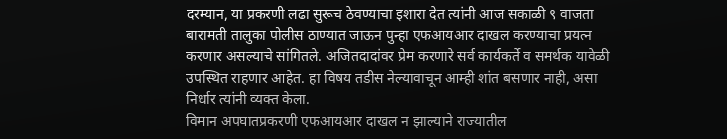दरम्यान, या प्रकरणी लढा सुरूच ठेवण्याचा इशारा देत त्यांनी आज सकाळी ९ वाजता बारामती तालुका पोलीस ठाण्यात जाऊन पुन्हा एफआयआर दाखल करण्याचा प्रयत्न करणार असल्याचे सांगितले. अजितदादांवर प्रेम करणारे सर्व कार्यकर्ते व समर्थक यावेळी उपस्थित राहणार आहेत. हा विषय तडीस नेल्यावाचून आम्ही शांत बसणार नाही, असा निर्धार त्यांनी व्यक्त केला.
विमान अपघातप्रकरणी एफआयआर दाखल न झाल्याने राज्यातील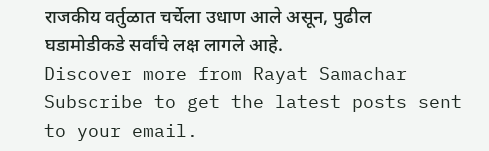राजकीय वर्तुळात चर्चेला उधाण आले असून, पुढील घडामोडीकडे सर्वांचे लक्ष लागले आहे.
Discover more from Rayat Samachar
Subscribe to get the latest posts sent to your email.